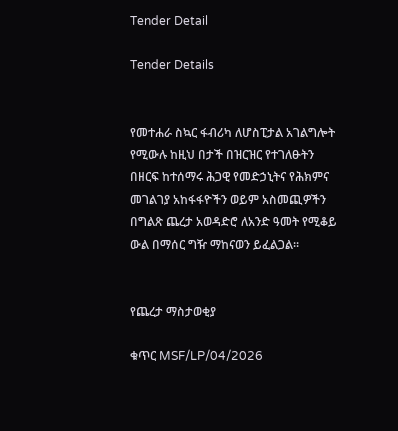Tender Detail

Tender Details


የመተሐራ ስኳር ፋብሪካ ለሆስፒታል አገልግሎት የሚውሉ ከዚህ በታች በዝርዝር የተገለፁትን በዘርፍ ከተሰማሩ ሕጋዊ የመድኃኒትና የሕክምና መገልገያ አከፋፋዮችን ወይም አስመጪዎችን በግልጽ ጨረታ አወዳድሮ ለአንድ ዓመት የሚቆይ ውል በማሰር ግዥ ማከናወን ይፈልጋል፡፡


የጨረታ ማስታወቂያ

ቁጥር MSF/LP/04/2026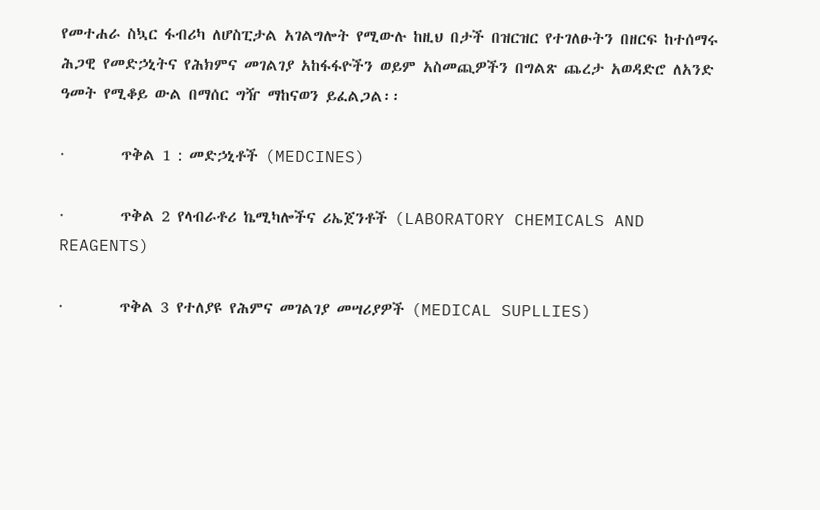የመተሐራ ስኳር ፋብሪካ ለሆስፒታል አገልግሎት የሚውሉ ከዚህ በታች በዝርዝር የተገለፁትን በዘርፍ ከተሰማሩ ሕጋዊ የመድኃኒትና የሕክምና መገልገያ አከፋፋዮችን ወይም አስመጪዎችን በግልጽ ጨረታ አወዳድሮ ለአንድ ዓመት የሚቆይ ውል በማሰር ግዥ ማከናወን ይፈልጋል፡፡

·        ጥቅል 1 : መድኃኒቶች (MEDCINES)

·        ጥቅል 2 የላብራቶሪ ኬሚካሎችና ሪኤጀንቶች (LABORATORY CHEMICALS AND REAGENTS)

·        ጥቅል 3 የተለያዩ የሕምና መገልገያ መሣሪያዎች (MEDICAL SUPLLIES)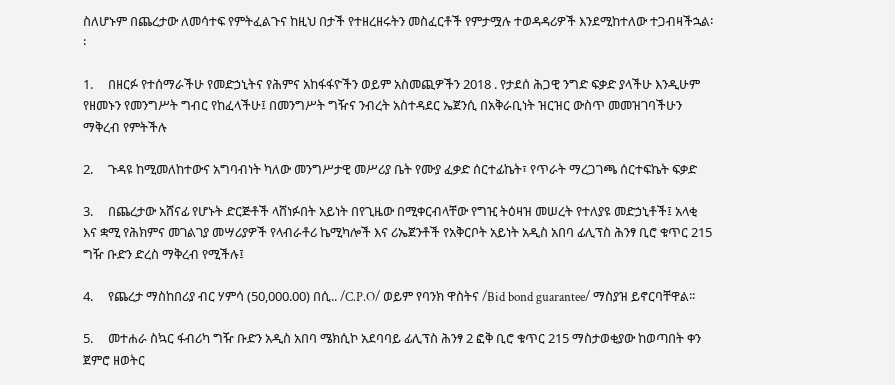ስለሆኑም በጨረታው ለመሳተፍ የምትፈልጉና ከዚህ በታች የተዘረዘሩትን መስፈርቶች የምታሟሉ ተወዳዳሪዎች እንደሚከተለው ተጋብዛችኋል፡፡

1.     በዘርፉ የተሰማራችሁ የመድኃኒትና የሕምና አከፋፋዮችን ወይም አስመጪዎችን 2018 . የታደሰ ሕጋዊ ንግድ ፍቃድ ያላችሁ እንዲሁም የዘመኑን የመንግሥት ግብር የከፈላችሁ፤ በመንግሥት ግዥና ንብረት አስተዳደር ኤጀንሲ በአቅራቢነት ዝርዝር ውስጥ መመዝገባችሁን ማቅረብ የምትችሉ

2.     ጉዳዩ ከሚመለከተውና አግባብነት ካለው መንግሥታዊ መሥሪያ ቤት የሙያ ፈቃድ ሰርተፊኬት፣ የጥራት ማረጋገጫ ሰርተፍኬት ፍቃድ

3.     በጨረታው አሸናፊ የሆኑት ድርጅቶች ላሸነፉበት አይነት በየጊዜው በሚቀርብላቸው የግዢ ትዕዛዝ መሠረት የተለያዩ መድኃኒቶች፤ አላቂ እና ቋሚ የሕክምና መገልገያ መሣሪያዎች የላብራቶሪ ኬሚካሎች እና ሪኤጀንቶች የአቅርቦት አይነት አዲስ አበባ ፊሊፕስ ሕንፃ ቢሮ ቁጥር 215 ግዥ ቡድን ድረስ ማቅረብ የሚችሉ፤

4.     የጨረታ ማስከበሪያ ብር ሃምሳ (50,000.00) በሲ.. /C.P.O/ ወይም የባንክ ዋስትና /Bid bond guarantee/ ማስያዝ ይኖርባቸዋል፡፡

5.     መተሐራ ስኳር ፋብሪካ ግዥ ቡድን አዲስ አበባ ሜክሲኮ አደባባይ ፊሊፕስ ሕንፃ 2 ፎቅ ቢሮ ቁጥር 215 ማስታወቂያው ከወጣበት ቀን ጀምሮ ዘወትር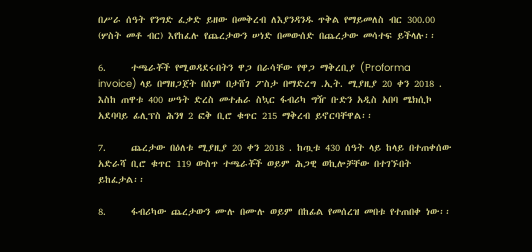በሥራ ሰዓት የንግድ ፈቃድ ይዘው በመቅረብ ለእያንዳንዱ ጥቅል የማይመለስ ብር 300.00 (ሦስት መቶ ብር) እየከፈሉ የጨረታውን ሠነድ በመውሰድ በጨረታው መሳተፍ ይችላሉ፡፡

6.     ተጫራቾች የሚወዳደሩበትን ዋጋ በራሳቸው የዋጋ ማቅረቢያ (Proforma invoice) ላይ በማዘጋጀት በሰም በታሸገ ፖስታ በማድረግ .ኢት. ሚያዚያ 20 ቀን 2018 . እስከ ጠዋቱ 400 ሠዓት ድረስ መተሐራ ስኳር ፋብሪካ ግዥ ቡድን አዲስ አበባ ሜክሲኮ አደባባይ ፊሊፕስ ሕንፃ 2 ፎቅ ቢሮ ቁጥር 215 ማቅረብ ይኖርባቸዋል፡፡

7.     ጨረታው በዕለቱ ሚያዚያ 20 ቀን 2018 . ከጧቱ 430 ሰዓት ላይ ከላይ በተጠቀሰው አድራሻ ቢሮ ቁጥር 119 ውስጥ ተጫራቾች ወይም ሕጋዊ ወኪሎቻቸው በተገኙበት ይከፈታል፡፡

8.     ፋብሪካው ጨረታውን ሙሉ በሙሉ ወይም በከፊል የመሰረዝ መበቱ የተጠበቀ ነው፡፡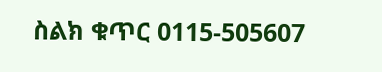ስልክ ቁጥር 0115-505607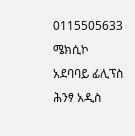0115505633 ሜክሲኮ አደባባይ ፊሊፕስ ሕንፃ አዲስ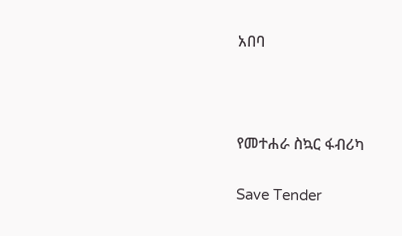አበባ



የመተሐራ ስኳር ፋብሪካ

Save Tender